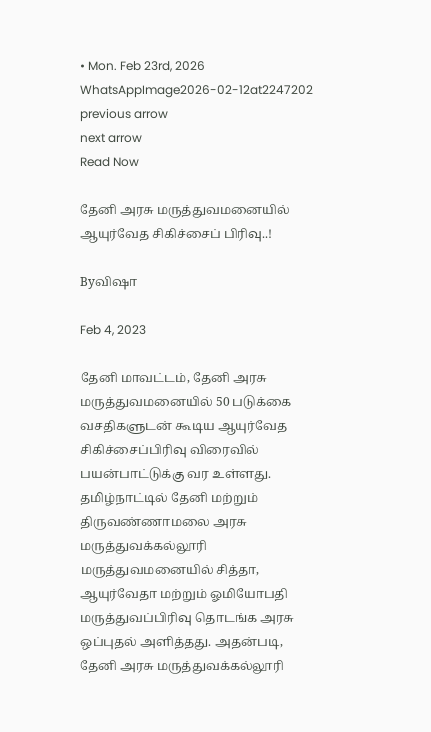• Mon. Feb 23rd, 2026
WhatsAppImage2026-02-12at2247202
previous arrow
next arrow
Read Now

தேனி அரசு மருத்துவமனையில் ஆயுர்வேத சிகிச்சைப் பிரிவு..!

Byவிஷா

Feb 4, 2023

தேனி மாவட்டம், தேனி அரசு மருத்துவமனையில் 50 படுக்கை வசதிகளுடன் கூடிய ஆயுர்வேத சிகிச்சைப்பிரிவு விரைவில் பயன்பாட்டுக்கு வர உள்ளது.
தமிழ்நாட்டில் தேனி மற்றும் திருவண்ணாமலை அரசு மருத்துவக்கல்லூரி மருத்துவமனையில் சித்தா, ஆயுர்வேதா மற்றும் ஓமியோபதி மருத்துவப்பிரிவு தொடங்க அரசு ஒப்புதல் அளித்தது. அதன்படி, தேனி அரசு மருத்துவக்கல்லூரி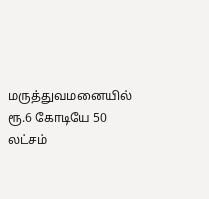மருத்துவமனையில் ரூ.6 கோடியே 50 லட்சம்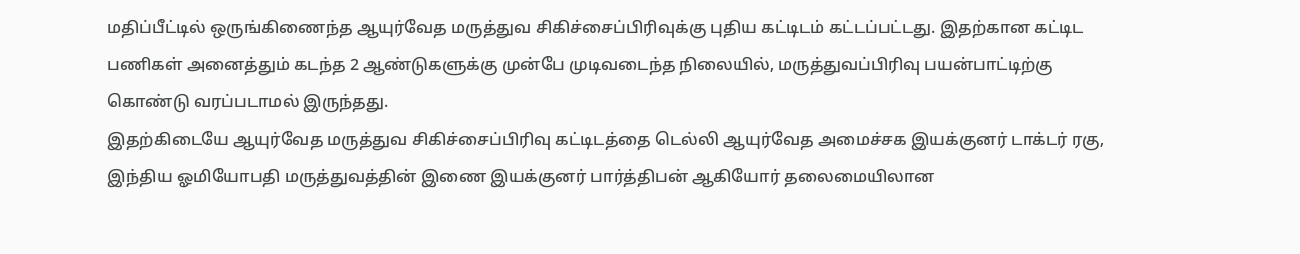மதிப்பீட்டில் ஒருங்கிணைந்த ஆயுர்வேத மருத்துவ சிகிச்சைப்பிரிவுக்கு புதிய கட்டிடம் கட்டப்பட்டது. இதற்கான கட்டிட பணிகள் அனைத்தும் கடந்த 2 ஆண்டுகளுக்கு முன்பே முடிவடைந்த நிலையில், மருத்துவப்பிரிவு பயன்பாட்டிற்கு கொண்டு வரப்படாமல் இருந்தது.
இதற்கிடையே ஆயுர்வேத மருத்துவ சிகிச்சைப்பிரிவு கட்டிடத்தை டெல்லி ஆயுர்வேத அமைச்சக இயக்குனர் டாக்டர் ரகு, இந்திய ஓமியோபதி மருத்துவத்தின் இணை இயக்குனர் பார்த்திபன் ஆகியோர் தலைமையிலான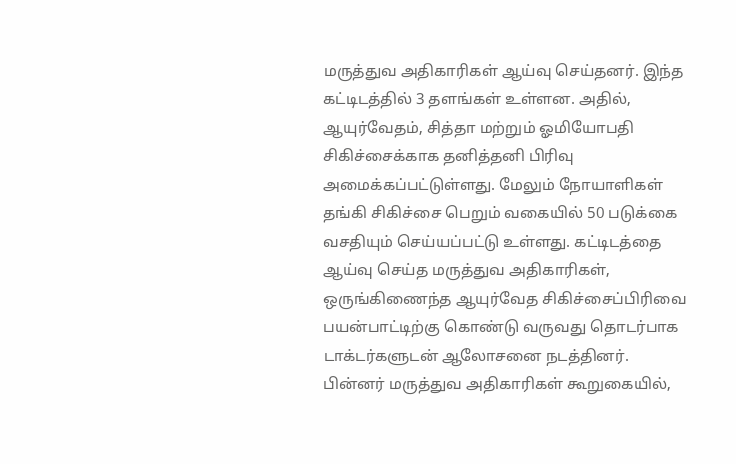மருத்துவ அதிகாரிகள் ஆய்வு செய்தனர். இந்த கட்டிடத்தில் 3 தளங்கள் உள்ளன. அதில், ஆயுர்வேதம், சித்தா மற்றும் ஓமியோபதி சிகிச்சைக்காக தனித்தனி பிரிவு அமைக்கப்பட்டுள்ளது. மேலும் நோயாளிகள் தங்கி சிகிச்சை பெறும் வகையில் 50 படுக்கை வசதியும் செய்யப்பட்டு உள்ளது. கட்டிடத்தை ஆய்வு செய்த மருத்துவ அதிகாரிகள், ஒருங்கிணைந்த ஆயுர்வேத சிகிச்சைப்பிரிவை பயன்பாட்டிற்கு கொண்டு வருவது தொடர்பாக டாக்டர்களுடன் ஆலோசனை நடத்தினர்.
பின்னர் மருத்துவ அதிகாரிகள் கூறுகையில்,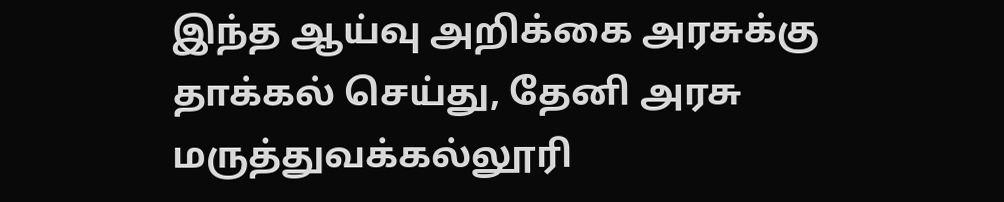இந்த ஆய்வு அறிக்கை அரசுக்கு தாக்கல் செய்து, தேனி அரசு மருத்துவக்கல்லூரி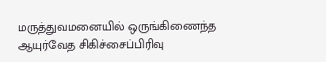மருத்துவமனையில் ஒருங்கிணைந்த ஆயுர்வேத சிகிச்சைப்பிரிவு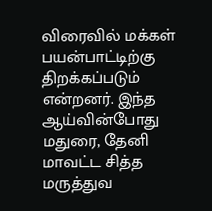விரைவில் மக்கள் பயன்பாட்டிற்கு திறக்கப்படும் என்றனர். இந்த ஆய்வின்போது மதுரை, தேனி மாவட்ட சித்த மருத்துவ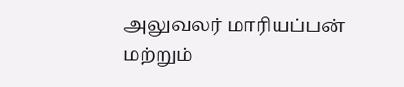அலுவலர் மாரியப்பன் மற்றும்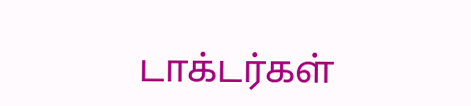டாக்டர்கள்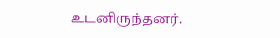உடனிருந்தனர்.